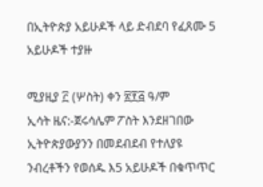በኢትዮጵያ አይሁዶች ላይ ድብደባ የፈጸሙ 5 አይሁዶች ተያዙ

ሚያዚያ ፫ (ሦስት) ቀን ፳፻፭ ዓ/ም
ኢሳት ዜና:-ጀሩሳሌም ፖስት እንደዘገበው ኢትዮጵያውያንን በመደብደብ የተለያዩ ንብረቶችን የወሰዱ እ5 አይሁዶች በቁጥጥር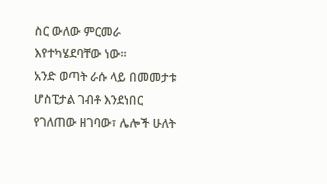ስር ውለው ምርመራ እየተካሄደባቸው ነው።
አንድ ወጣት ራሱ ላይ በመመታቱ ሆስፒታል ገብቶ እንደነበር የገለጠው ዘገባው፣ ሌሎች ሁለት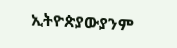ኢትዮጵያውያንም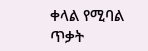ቀላል የሚባል ጥቃት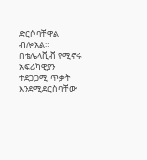ድርሶባቸዋል ብሎአል።
በቴሌላቪቭ የሚኖሩ አፍሪካዊያን ተደጋጋሚ ጥቃት እንደሚደርስባቸው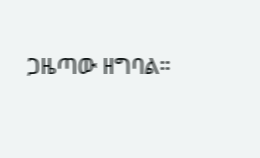ጋዜጣው ዘግባል።